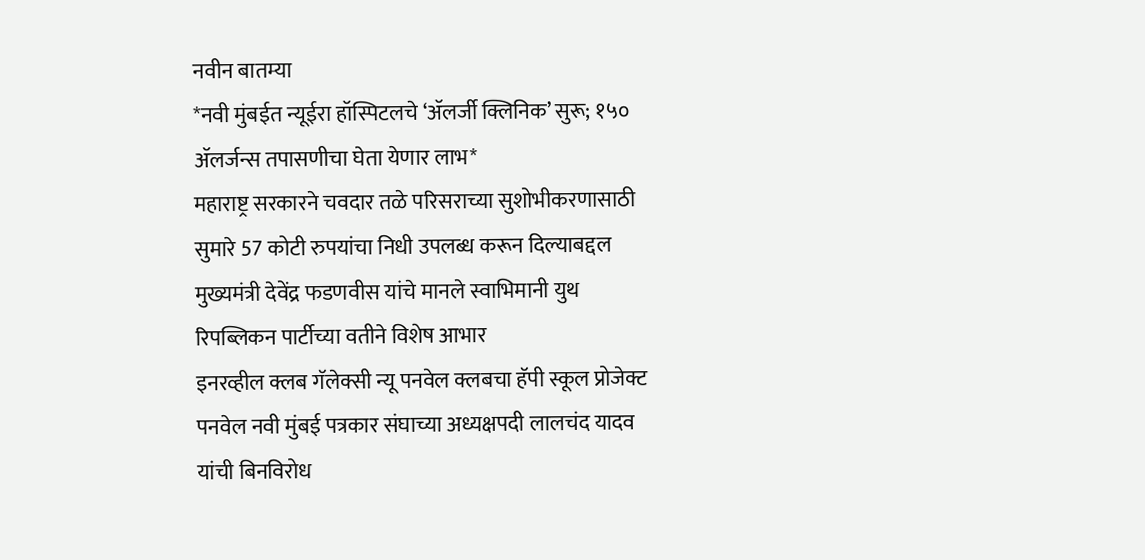नवीन बातम्या
*नवी मुंबईत न्यूईरा हॉस्पिटलचे ‘ॲलर्जी क्लिनिक’ सुरू; १५० ॲलर्जन्स तपासणीचा घेता येणार लाभ*
महाराष्ट्र सरकारने चवदार तळे परिसराच्या सुशोभीकरणासाठी सुमारे 57 कोटी रुपयांचा निधी उपलब्ध करून दिल्याबद्दल मुख्यमंत्री देवेंद्र फडणवीस यांचे मानले स्वाभिमानी युथ रिपब्लिकन पार्टीच्या वतीने विशेष आभार
इनरव्हील क्लब गॅलेक्सी न्यू पनवेल क्लबचा हॅपी स्कूल प्रोजेक्ट
पनवेल नवी मुंबई पत्रकार संघाच्या अध्यक्षपदी लालचंद यादव  यांची बिनविरोध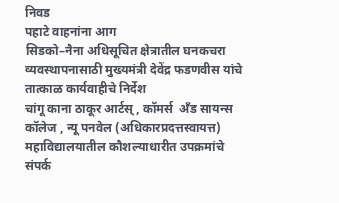निवड
पहाटे वाहनांना आग
सिडको–नैना अधिसूचित क्षेत्रातील घनकचरा व्यवस्थापनासाठी मुख्यमंत्री देवेंद्र फडणवीस यांचे तात्काळ कार्यवाहीचे निर्देश
चांगू काना ठाकूर आर्टस् , कॉमर्स  अँड सायन्स  कॉलेज , न्यू पनवेल (अधिकारप्रदत्तस्वायत्त)   महाविद्यालयातील कौशल्याधारीत उपक्रमांचे संपर्क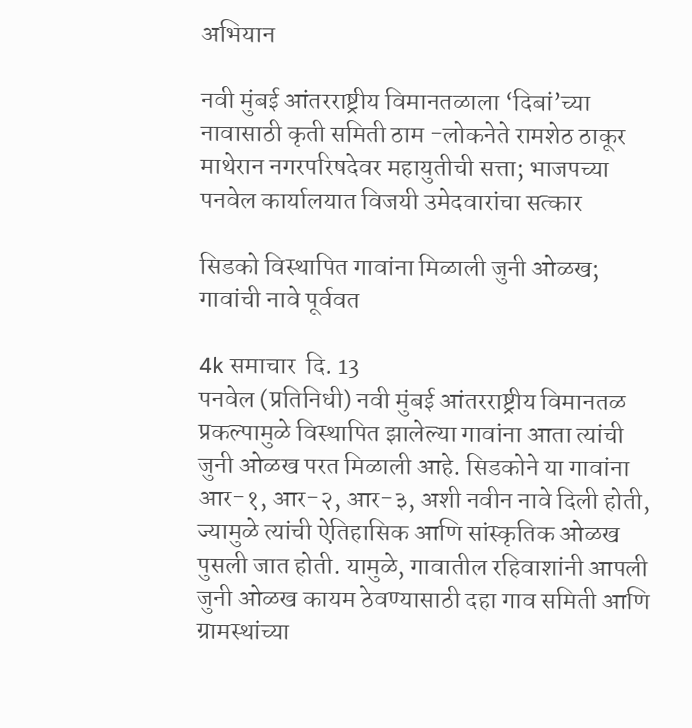अभियान

नवी मुंबई आंतरराष्ट्रीय विमानतळाला ‘दिबां’च्या नावासाठी कृती समिती ठाम -लोकनेते रामशेठ ठाकूर
माथेरान नगरपरिषदेवर महायुतीची सत्ता; भाजपच्या पनवेल कार्यालयात विजयी उमेदवारांचा सत्कार

सिडको विस्थापित गावांना मिळाली जुनी ओळख; गावांची नावे पूर्ववत

4k समाचार  दि. 13
पनवेल (प्रतिनिधी) नवी मुंबई आंतरराष्ट्रीय विमानतळ प्रकल्पामुळे विस्थापित झालेल्या गावांना आता त्यांची जुनी ओळख परत मिळाली आहे. सिडकोने या गावांना आर-१, आर-२, आर-३, अशी नवीन नावे दिली होती, ज्यामुळे त्यांची ऐतिहासिक आणि सांस्कृतिक ओळख पुसली जात होती. यामुळे, गावातील रहिवाशांनी आपली जुनी ओळख कायम ठेवण्यासाठी दहा गाव समिती आणि ग्रामस्थांच्या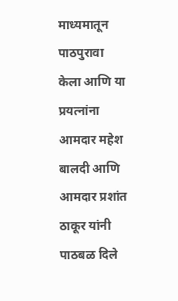माध्यमातून पाठपुरावा केला आणि या प्रयत्नांना आमदार महेश बालदी आणि आमदार प्रशांत ठाकूर यांनी पाठबळ दिले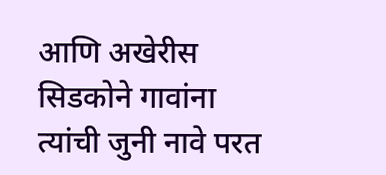आणि अखेरीस सिडकोने गावांना त्यांची जुनी नावे परत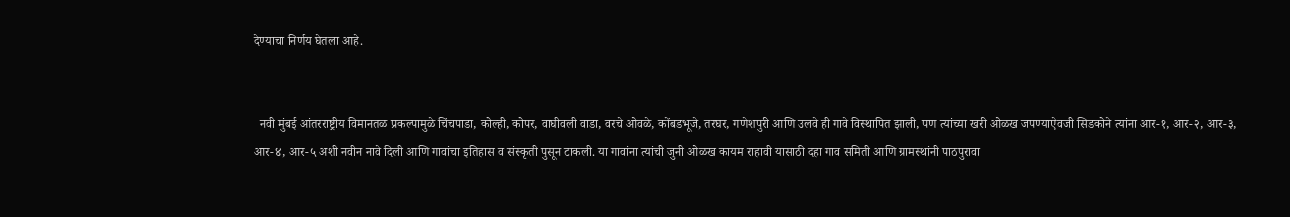देण्याचा निर्णय घेतला आहे.


  नवी मुंबई आंतरराष्ट्रीय विमानतळ प्रकल्पामुळे चिंचपाडा, कोल्ही, कोपर, वाघीवली वाडा, वरचे ओवळे, कोंबडभूजे, तरघर, गणेशपुरी आणि उलवे ही गावे विस्थापित झाली, पण त्यांच्या खरी ओळख जपण्याऐवजी सिडकोने त्यांना आर-१, आर-२, आर-३, आर-४, आर-५ अशी नवीन नावे दिली आणि गावांचा इतिहास व संस्कृती पुसून टाकली. या गावांना त्यांची जुनी ओळख कायम राहावी यासाठी दहा गाव समिती आणि ग्रामस्थांनी पाठपुरावा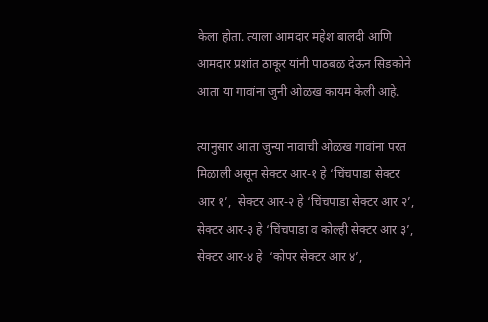केला होता. त्याला आमदार महेश बालदी आणि आमदार प्रशांत ठाकूर यांनी पाठबळ देऊन सिडकोने आता या गावांना जुनी ओळख कायम केली आहे.

त्यानुसार आता जुन्या नावाची ओळख गावांना परत मिळाली असून सेक्टर आर-१ हे ‘चिंचपाडा सेक्टर आर १’,  सेक्टर आर-२ हे ‘चिंचपाडा सेक्टर आर २’, सेक्टर आर-३ हे ‘चिंचपाडा व कोल्ही सेक्टर आर ३’, सेक्टर आर-४ हे  ‘कोपर सेक्टर आर ४’,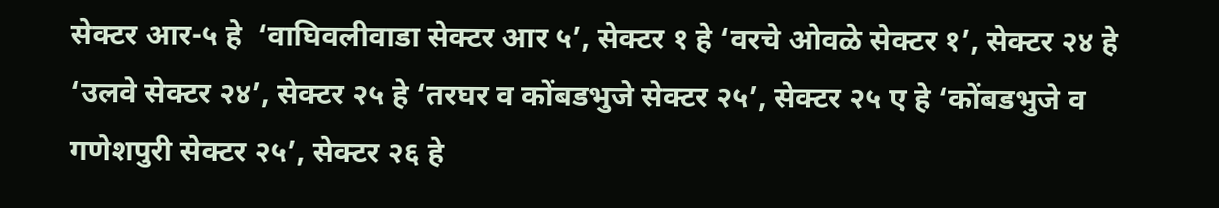सेक्टर आर-५ हे  ‘वाघिवलीवाडा सेक्टर आर ५’, सेक्टर १ हे ‘वरचे ओवळे सेक्टर १’, सेक्टर २४ हे  ‘उलवे सेक्टर २४’, सेक्टर २५ हे ‘तरघर व कोंबडभुजे सेक्टर २५’, सेक्टर २५ ए हे ‘कोंबडभुजे व गणेशपुरी सेक्टर २५’, सेक्टर २६ हे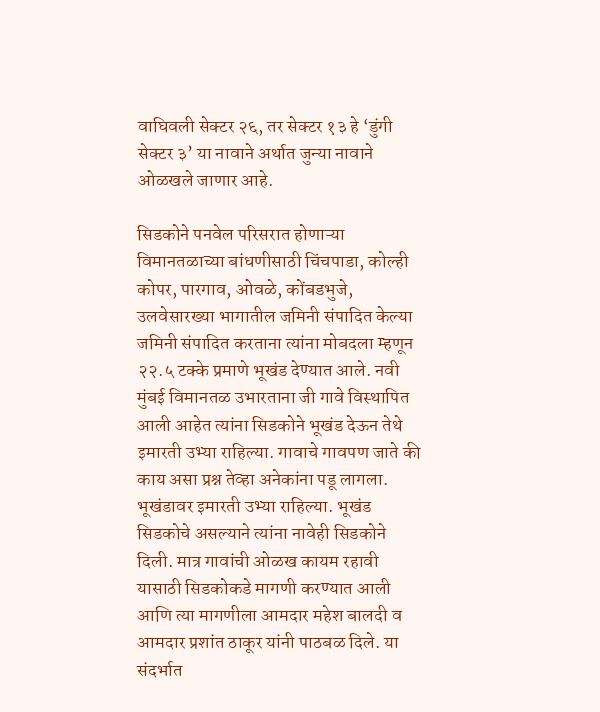वाघिवली सेक्टर २६, तर सेक्टर १३ हे ‘डुंगी सेक्टर ३’ या नावाने अर्थात जुन्या नावाने ओळखले जाणार आहे.

सिडकोने पनवेल परिसरात होणाऱ्या विमानतळाच्या बांधणीसाठी चिंचपाडा, कोल्ही कोपर, पारगाव, ओवळे, कोंबडभुजे, उलवेसारख्या भागातील जमिनी संपादित केल्या जमिनी संपादित करताना त्यांना मोबदला म्हणून २२.५ टक्के प्रमाणे भूखंड देण्यात आले. नवी मुंबई विमानतळ उभारताना जी गावे विस्थापित आली आहेत त्यांना सिडकोने भूखंड देऊन तेथे इमारती उभ्या राहिल्या. गावाचे गावपण जाते की काय असा प्रश्न तेव्हा अनेकांना पडू लागला. भूखंडावर इमारती उभ्या राहिल्या. भूखंड सिडकोचे असल्याने त्यांना नावेही सिडकोने दिली. मात्र गावांची ओळख कायम रहावी यासाठी सिडकोकडे मागणी करण्यात आली आणि त्या मागणीला आमदार महेश बालदी व आमदार प्रशांत ठाकूर यांनी पाठबळ दिले. या संदर्भात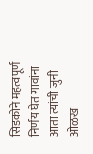सिडकोने महत्वपूर्ण निर्णय घेत गावांना आता त्यांची जुनी ओळख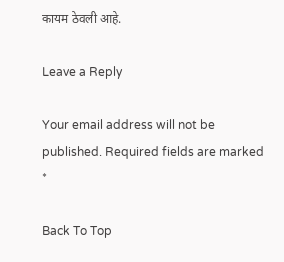कायम ठेवली आहे.

Leave a Reply

Your email address will not be published. Required fields are marked *

Back To Top